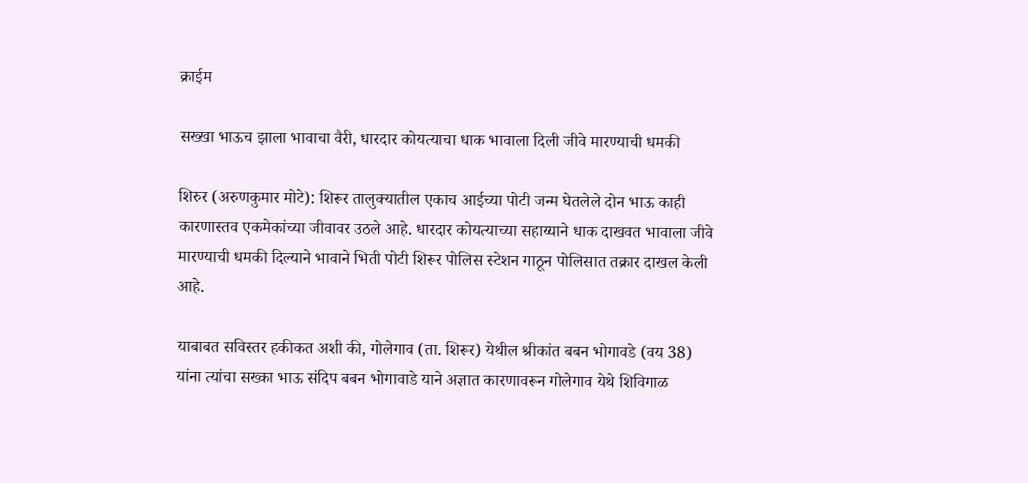क्राईम

सख्खा भाऊच झाला भावाचा वैरी, धारदार कोयत्याचा धाक भावाला दिली जीवे मारण्याची धमकी

शिरुर (अरुणकुमार मोटे): शिरूर तालुक्यातील एकाच आईच्या पोटी जन्म घेतलेले दोन भाऊ काही कारणास्तव एकमेकांच्या जीवावर उठले आहे. धारदार कोयत्याच्या सहाय्याने धाक दाखवत भावाला जीवे मारण्याची धमकी दिल्याने भावाने भिती पोटी शिरूर पोलिस स्टेशन गाठून पोलिसात तक्रार दाखल केली आहे.

याबाबत सविस्तर हकीकत अशी की, गोलेगाव (ता. शिरूर) येथील श्रीकांत बबन भोगावडे (वय 38) यांना त्यांचा सख्का भाऊ संदिप बबन भोगावाडे याने अज्ञात कारणावरून गोलेगाव येथे शिविगाळ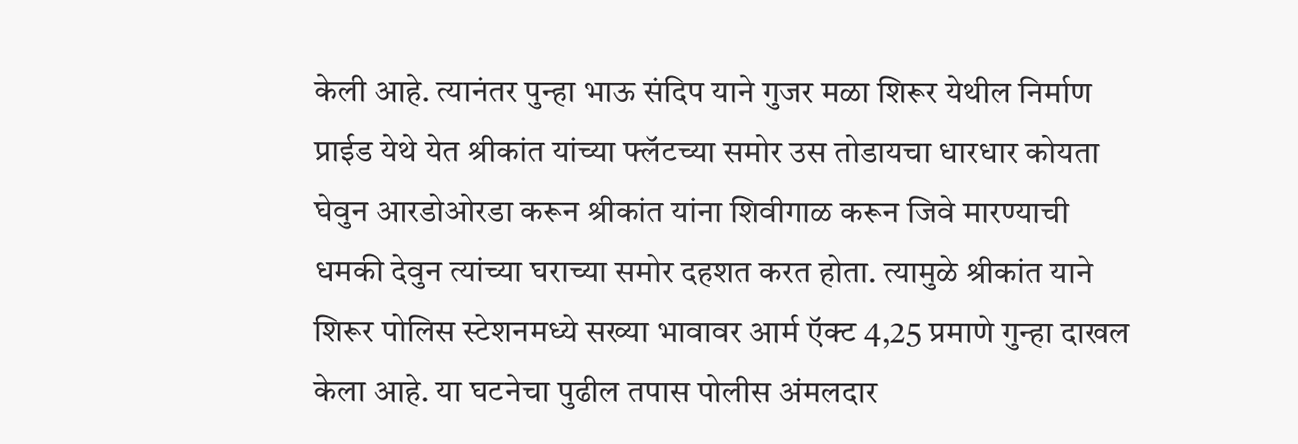केली आहे. त्यानंतर पुन्हा भाऊ संदिप याने गुजर मळा शिरूर येथील निर्माण प्राईड येथे येत श्रीकांत यांच्या फ्लॅटच्या समोर उस तोडायचा धारधार कोयता घेवुन आरडोओरडा करून श्रीकांत यांना शिवीगाळ करून जिवे मारण्याची धमकी देवुन त्यांच्या घराच्या समोर दहशत करत होता. त्यामुळे श्रीकांत याने शिरूर पोलिस स्टेशनमध्ये सख्या भावावर आर्म ऍक्ट 4,25 प्रमाणे गुन्हा दाखल केला आहे. या घटनेचा पुढील तपास पोलीस अंमलदार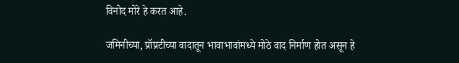विनोद मोरे हे करत आहे.

जमिनीच्या, प्रॉप्रटीच्या वादातून भावाभावांमध्ये मोठे वाद निर्माण होत असून हे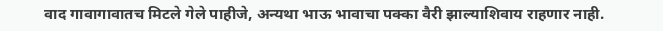वाद गावागावातच मिटले गेले पाहीजे, अन्यथा भाऊ भावाचा पक्का वैरी झाल्याशिवाय राहणार नाही.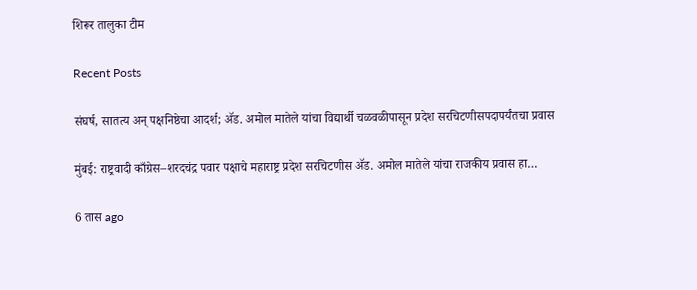शिरूर तालुका टीम

Recent Posts

संघर्ष, सातत्य अन् पक्षनिष्ठेचा आदर्श; ॲड. अमोल मातेले यांचा विद्यार्थी चळवळीपासून प्रदेश सरचिटणीसपदापर्यंतचा प्रवास

मुंबई: राष्ट्रवादी काँग्रेस–शरदचंद्र पवार पक्षाचे महाराष्ट्र प्रदेश सरचिटणीस ॲड. अमोल मातेले यांचा राजकीय प्रवास हा…

6 तास ago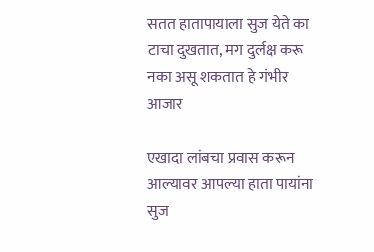सतत हातापायाला सुज येते का टाचा दुखतात, मग दुर्लक्ष करू नका असू शकतात हे गंभीर आजार

एखादा लांबचा प्रवास करून आल्यावर आपल्या हाता पायांना सुज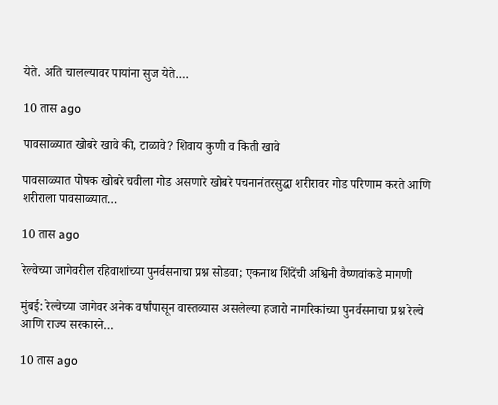येते. अति चालल्यावर पायांना सुज येते.…

10 तास ago

पावसाळ्यात खोबरे खावे की, टाळावे? शिवाय कुणी व किती खावे

पावसाळ्यात पोषक खोबरे चवीला गोड असणारे खोबरे पचनानंतरसुद्धा शरीरावर गोड परिणाम करते आणि शरीराला पावसाळ्यात…

10 तास ago

रेल्वेच्या जागेवरील रहिवाशांच्या पुनर्वसनाचा प्रश्न सोडवा; एकनाथ शिंदेंची अश्विनी वैष्णवांकडे मागणी

मुंबई: रेल्वेच्या जागेवर अनेक वर्षांपासून वास्तव्यास असलेल्या हजारो नागरिकांच्या पुनर्वसनाचा प्रश्न रेल्वे आणि राज्य सरकारने…

10 तास ago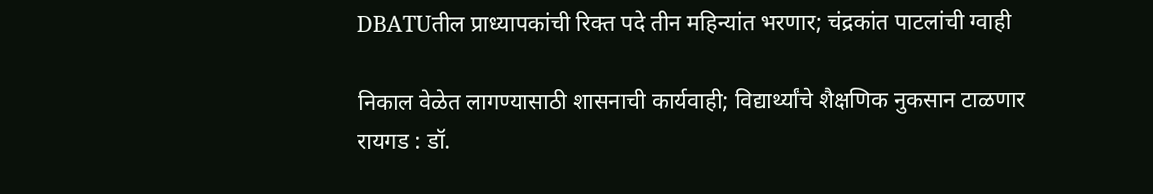DBATUतील प्राध्यापकांची रिक्त पदे तीन महिन्यांत भरणार; चंद्रकांत पाटलांची ग्वाही

निकाल वेळेत लागण्यासाठी शासनाची कार्यवाही; विद्यार्थ्यांचे शैक्षणिक नुकसान टाळणार रायगड : डॉ.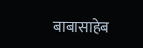बाबासाहेब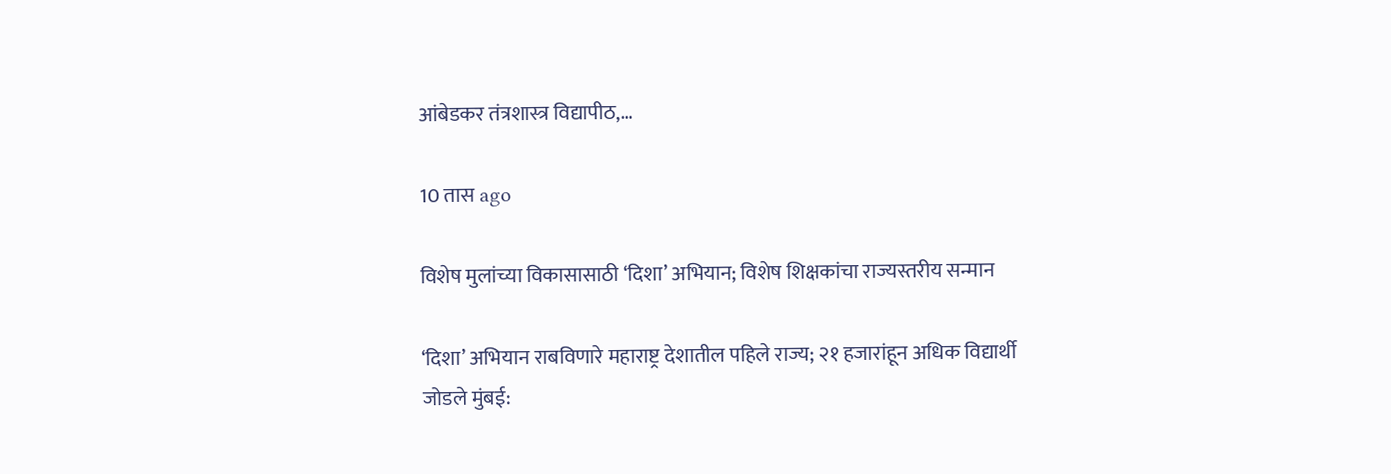आंबेडकर तंत्रशास्त्र विद्यापीठ,…

10 तास ago

विशेष मुलांच्या विकासासाठी ‘दिशा’ अभियान; विशेष शिक्षकांचा राज्यस्तरीय सन्मान

‘दिशा’ अभियान राबविणारे महाराष्ट्र देशातील पहिले राज्य; २१ हजारांहून अधिक विद्यार्थी जोडले मुंबई: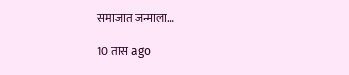समाजात जन्माला…

10 तास ago